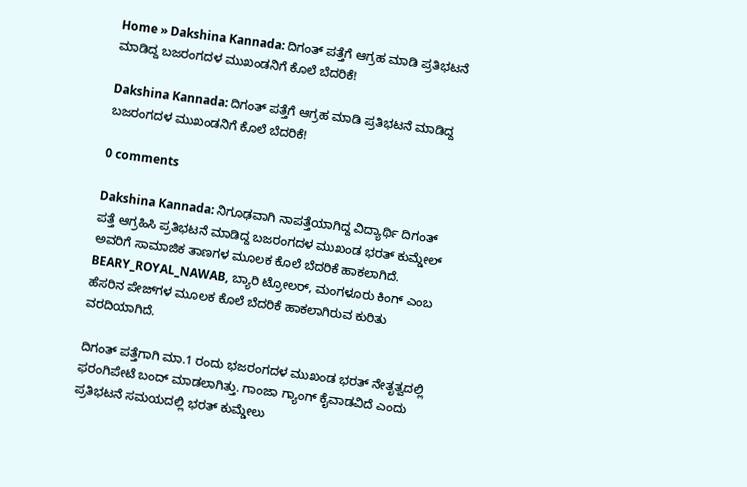Home » Dakshina Kannada: ದಿಗಂತ್‌ ಪತ್ತೆಗೆ ಆಗ್ರಹ ಮಾಡಿ ಪ್ರತಿಭಟನೆ ಮಾಡಿದ್ದ ಬಜರಂಗದಳ ಮುಖಂಡನಿಗೆ ಕೊಲೆ ಬೆದರಿಕೆ!

Dakshina Kannada: ದಿಗಂತ್‌ ಪತ್ತೆಗೆ ಆಗ್ರಹ ಮಾಡಿ ಪ್ರತಿಭಟನೆ ಮಾಡಿದ್ದ ಬಜರಂಗದಳ ಮುಖಂಡನಿಗೆ ಕೊಲೆ ಬೆದರಿಕೆ!

0 comments

Dakshina Kannada: ನಿಗೂಢವಾಗಿ ನಾಪತ್ತೆಯಾಗಿದ್ದ ವಿದ್ಯಾರ್ಥಿ ದಿಗಂತ್‌ ಪತ್ತೆ ಆಗ್ರಹಿಸಿ ಪ್ರತಿಭಟನೆ ಮಾಡಿದ್ದ ಬಜರಂಗದಳ ಮುಖಂಡ ಭರತ್‌ ಕುಮ್ಡೇಲ್‌ ಅವರಿಗೆ ಸಾಮಾಜಿಕ ತಾಣಗಳ ಮೂಲಕ ಕೊಲೆ ಬೆದರಿಕೆ ಹಾಕಲಾಗಿದೆ. BEARY_ROYAL_NAWAB, ಬ್ಯಾರಿ ಟ್ರೋಲರ್‌, ಮಂಗಳೂರು ಕಿಂಗ್‌ ಎಂಬ ಹೆಸರಿನ ಪೇಜ್‌ಗಳ ಮೂಲಕ ಕೊಲೆ ಬೆದರಿಕೆ ಹಾಕಲಾಗಿರುವ ಕುರಿತು ವರದಿಯಾಗಿದೆ.

ದಿಗಂತ್‌ ಪತ್ತೆಗಾಗಿ ಮಾ.1 ರಂದು ಭಜರಂಗದಳ ಮುಖಂಡ ಭರತ್‌ ನೇತೃತ್ವದಲ್ಲಿ ಫರಂಗಿಪೇಟೆ ಬಂದ್‌ ಮಾಡಲಾಗಿತ್ತು. ಗಾಂಜಾ ಗ್ಯಾಂಗ್‌ ಕೈವಾಡವಿದೆ ಎಂದು ಪ್ರತಿಭಟನೆ ಸಮಯದಲ್ಲಿ ಭರತ್‌ ಕುಮ್ಡೇಲು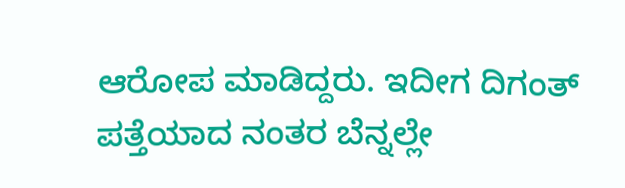ಆರೋಪ ಮಾಡಿದ್ದರು. ಇದೀಗ ದಿಗಂತ್‌ ಪತ್ತೆಯಾದ ನಂತರ ಬೆನ್ನಲ್ಲೇ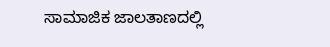ಸಾಮಾಜಿಕ ಜಾಲತಾಣದಲ್ಲಿ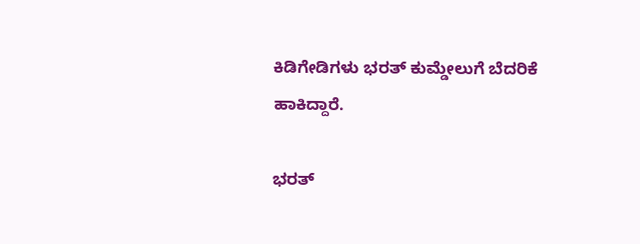ಕಿಡಿಗೇಡಿಗಳು ಭರತ್‌ ಕುಮ್ಡೇಲುಗೆ ಬೆದರಿಕೆ ಹಾಕಿದ್ದಾರೆ.

ಭರತ್‌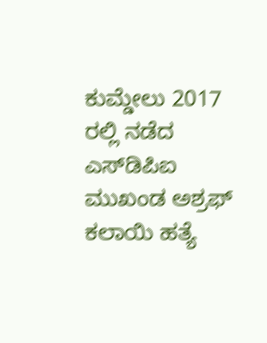ಕುಮ್ಡೇಲು 2017 ರಲ್ಲಿ ನಡೆದ ಎಸ್‌ಡಿಪಿಐ ಮುಖಂಡ ಅಶ್ರಫ್‌ ಕಲಾಯಿ ಹತ್ಯೆ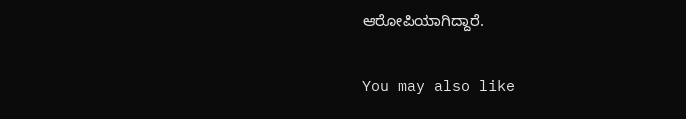ಆರೋಪಿಯಾಗಿದ್ದಾರೆ.

You may also like